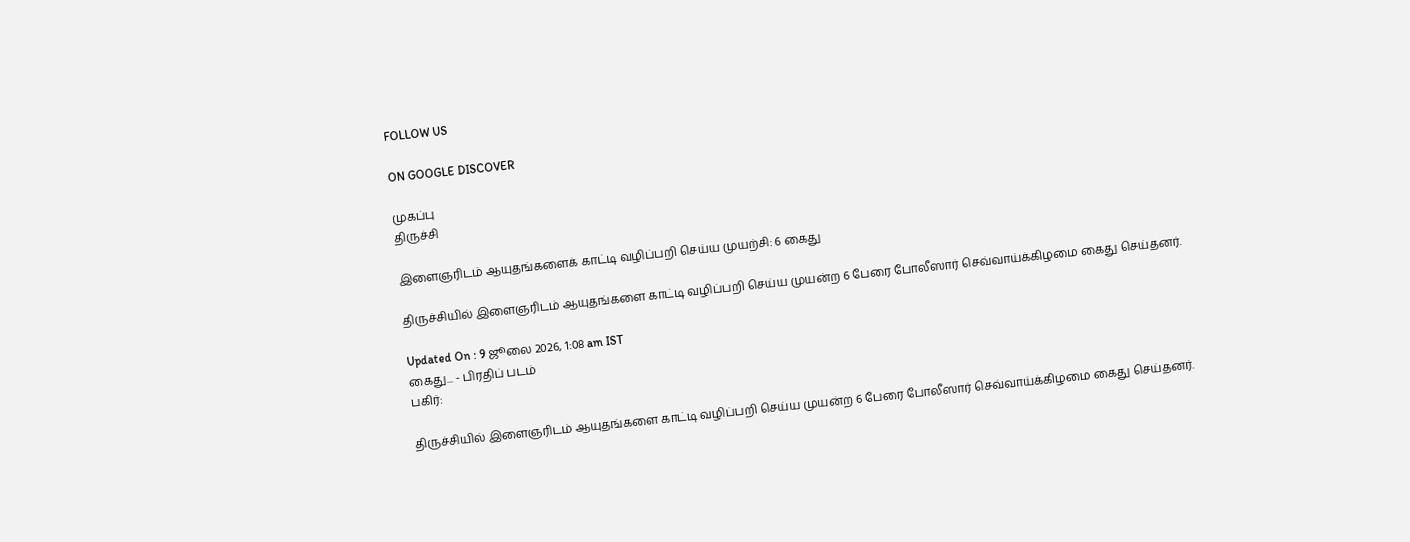FOLLOW US

ON GOOGLE DISCOVER

முகப்பு
திருச்சி

இளைஞரிடம் ஆயுதங்களைக் காட்டி வழிப்பறி செய்ய முயற்சி: 6 கைது

திருச்சியில் இளைஞரிடம் ஆயுதங்களை காட்டி வழிப்பறி செய்ய முயன்ற 6 பேரை போலீஸார் செவ்வாய்க்கிழமை கைது செய்தனர்.

Updated On : 9 ஜூலை 2026, 1:08 am IST
கைது... - பிரதிப் படம்
பகிர்:

திருச்சியில் இளைஞரிடம் ஆயுதங்களை காட்டி வழிப்பறி செய்ய முயன்ற 6 பேரை போலீஸார் செவ்வாய்க்கிழமை கைது செய்தனர்.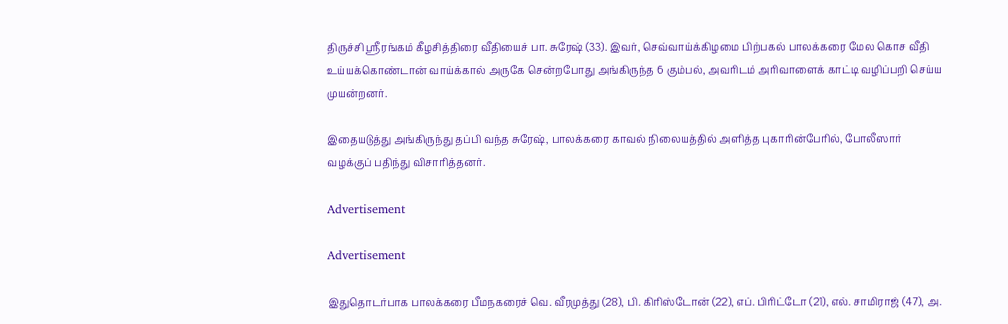திருச்சி ஸ்ரீரங்கம் கீழசித்திரை வீதியைச் பா. சுரேஷ் (33). இவர், செவ்வாய்க்கிழமை பிற்பகல் பாலக்கரை மேல கொச வீதி உய்யக்கொண்டான் வாய்க்கால் அருகே சென்றபோது அங்கிருந்த 6 கும்பல், அவரிடம் அரிவாளைக் காட்டி வழிப்பறி செய்ய முயன்றனர்.

இதையடுத்து அங்கிருந்து தப்பி வந்த சுரேஷ், பாலக்கரை காவல் நிலையத்தில் அளித்த புகாரின்பேரில், போலீஸார் வழக்குப் பதிந்து விசாரித்தனர்.

Advertisement

Advertisement

இதுதொடர்பாக பாலக்கரை பீமநகரைச் வெ. வீரமுத்து (28), பி. கிரிஸ்டோன் (22), எப். பிரிட்டோ (21), எல். சாமிராஜ் (47), அ.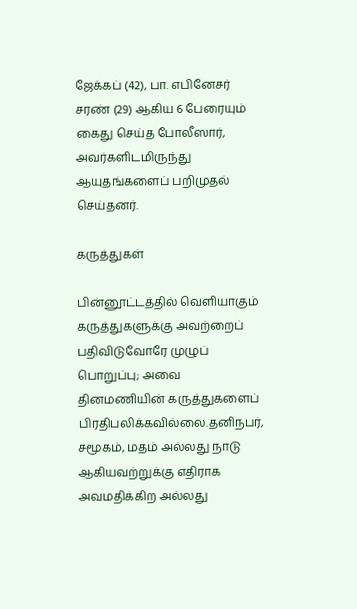ஜேக்கப் (42), பா. எபினேசர் சரண் (29) ஆகிய 6 பேரையும் கைது செய்த போலீஸார், அவர்களிடமிருந்து ஆயுதங்களைப் பறிமுதல் செய்தனர்.

கருத்துகள்

பின்னூட்டத்தில் வெளியாகும் கருத்துகளுக்கு அவற்றைப் பதிவிடுவோரே முழுப் பொறுப்பு; அவை தினமணியின் கருத்துகளைப் பிரதிபலிக்கவில்லை.தனிநபர், சமூகம், மதம் அல்லது நாடு ஆகியவற்றுக்கு எதிராக அவமதிக்கிற அல்லது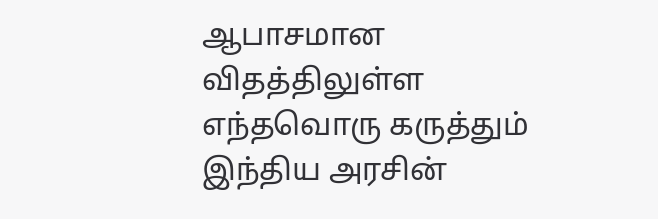ஆபாசமான விதத்திலுள்ள எந்தவொரு கருத்தும் இந்திய அரசின்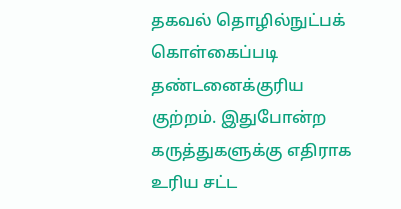தகவல் தொழில்நுட்பக் கொள்கைப்படி தண்டனைக்குரிய குற்றம். இதுபோன்ற கருத்துகளுக்கு எதிராக உரிய சட்ட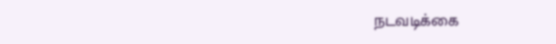நடவடிக்கை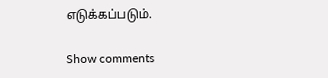எடுக்கப்படும்.

Show comments